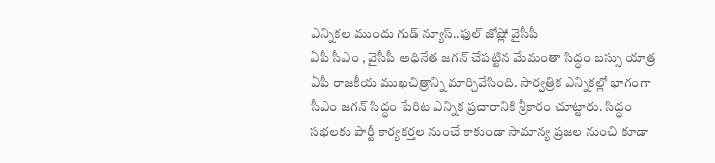ఎన్నికల ముందు గుడ్ న్యూస్..ఫుల్ జోష్లో వైసీపీ
ఏపీ సీఎం , వైసీపీ అధినేత జగన్ చేపట్టిన మేమంతా సిద్ధం బస్సు యాత్ర ఏపీ రాజకీయ ముఖచిత్రాన్ని మార్చివేసింది. సార్వత్రిక ఎన్నికల్లో భాగంగా సీఎం జగన్ సిద్ధం పేరిట ఎన్నిక ప్రచారానికి శ్రీకారం చూట్టారు. సిద్ధం సభలకు పార్టీ కార్యకర్తల నుంచే కాకుండా సామాన్య ప్రజల నుంచి కూడా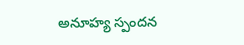అనూహ్య స్పందన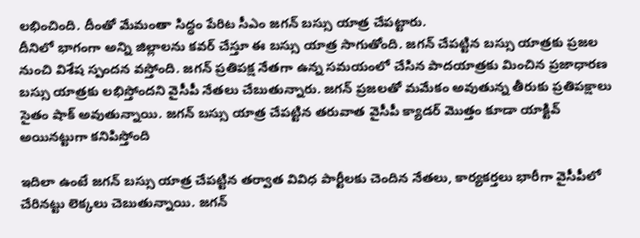లభించింది. దీంతో మేమంతా సిద్ధం పేరిట సీఎం జగన్ బస్సు యాత్ర చేపట్టారు.
దీనిలో భాగంగా అన్ని జిల్లాలను కవర్ చేస్తూ ఈ బస్సు యాత్ర సాగుతోంది. జగన్ చేపట్టిన బస్సు యాత్రకు ప్రజల నుంచి విశేష స్పందన వస్తోంది. జగన్ ప్రతిపక్ష నేతగా ఉన్న సమయంలో చేసిన పాదయాత్రకు మించిన ప్రజాధారణ బస్సు యాత్రకు లభిస్తోందని వైసీపీ నేతలు చేబుతున్నారు. జగన్ ప్రజలతో మమేకం అవుతున్న తీరుకు ప్రతిపక్షాలు సైతం షాక్ అవుతున్నాయి. జగన్ బస్సు యాత్ర చేపట్టిన తరువాత వైసీపీ క్యాడర్ మొత్తం కూడా యాక్టివ్ అయినట్టుగా కనిపిస్తోంది

ఇదిలా ఉంటే జగన్ బస్సు యాత్ర చేపట్టిన తర్వాత వివిధ పార్టీలకు చెందిన నేతలు, కార్యకర్తలు భారీగా వైసీపీలో చేరినట్టు లెక్కలు చెబుతున్నాయి. జగన్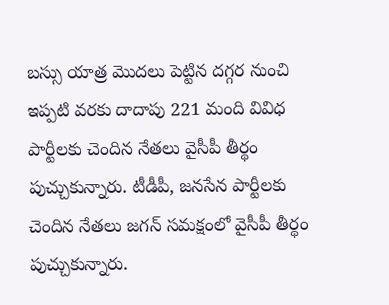బస్సు యాత్ర మొదలు పెట్టిన దగ్గర నుంచి ఇప్పటి వరకు దాదాపు 221 మంది వివిధ పార్టీలకు చెందిన నేతలు వైసీపీ తీర్థం పుచ్చుకున్నారు. టీడీపీ, జనసేన పార్టీలకు చెందిన నేతలు జగన్ సమక్షంలో వైసీపీ తీర్థం పుచ్చుకున్నారు.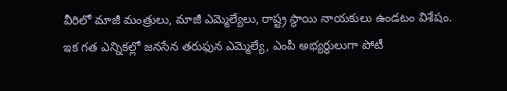వీరిలో మాజీ మంత్రులు, మాజీ ఎమ్మెల్యేలు, రాష్ట్ర స్థాయి నాయకులు ఉండటం విశేషం.
ఇక గత ఎన్నికల్లో జనసేన తరుఫున ఎమ్మెల్యే, ఎంపీ అభ్యర్థులుగా పోటీ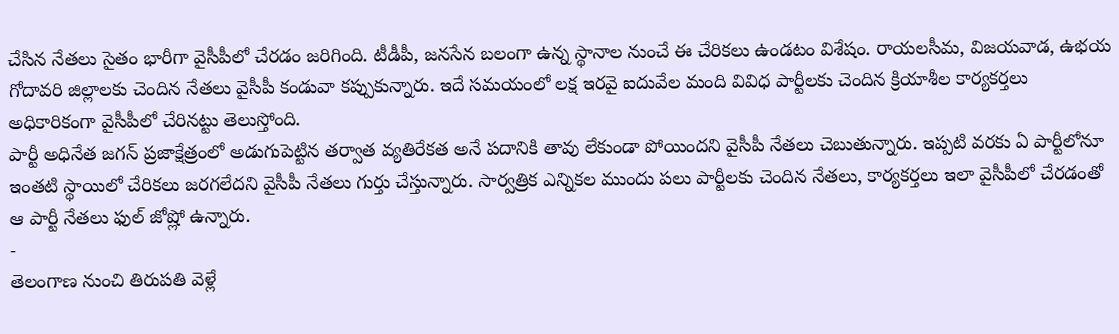చేసిన నేతలు సైతం భారీగా వైసీపీలో చేరడం జరిగింది. టీడీపీ, జనసేన బలంగా ఉన్న స్థానాల నుంచే ఈ చేరికలు ఉండటం విశేషం. రాయలసీమ, విజయవాడ, ఉభయ గోదావరి జిల్లాలకు చెందిన నేతలు వైసీపీ కండువా కప్పుకున్నారు. ఇదే సమయంలో లక్ష ఇరవై ఐదువేల మంది వివిధ పార్టీలకు చెందిన క్రియాశీల కార్యకర్తలు అధికారికంగా వైసీపీలో చేరినట్టు తెలుస్తోంది.
పార్టీ అధినేత జగన్ ప్రజాక్షేత్రంలో అడుగుపెట్టిన తర్వాత వ్యతిరేకత అనే పదానికి తావు లేకుండా పోయిందని వైసీపీ నేతలు చెబుతున్నారు. ఇప్పటి వరకు ఏ పార్టీలోనూ ఇంతటి స్థాయిలో చేరికలు జరగలేదని వైసీపీ నేతలు గుర్తు చేస్తున్నారు. సార్వత్రిక ఎన్నికల ముందు పలు పార్టీలకు చెందిన నేతలు, కార్యకర్తలు ఇలా వైసీపీలో చేరడంతో ఆ పార్టీ నేతలు ఫుల్ జోష్లో ఉన్నారు.
-
తెలంగాణ నుంచి తిరుపతి వెళ్లే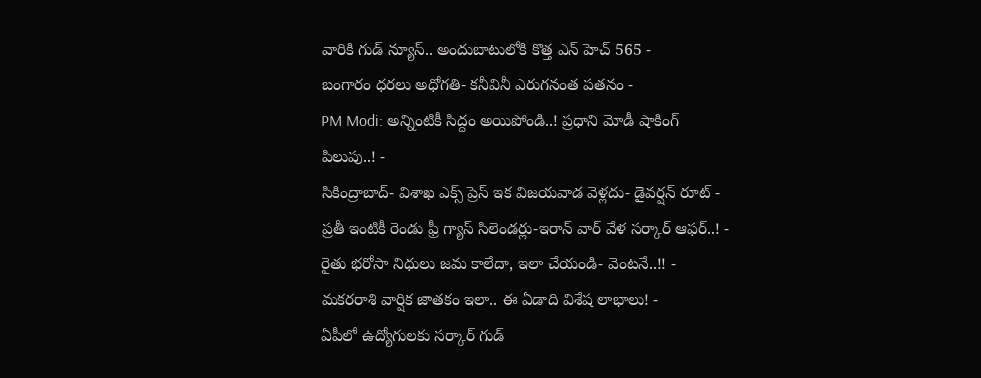వారికి గుడ్ న్యూస్.. అందుబాటులోకి కొత్త ఎన్ హెచ్ 565 -
బంగారం ధరలు అధోగతి- కనీవినీ ఎరుగనంత పతనం -
PM Modi: అన్నింటికీ సిద్దం అయిపోండి..! ప్రధాని మోడీ షాకింగ్ పిలుపు..! -
సికింద్రాబాద్- విశాఖ ఎక్స్ ప్రెస్ ఇక విజయవాడ వెళ్లదు- డైవర్షన్ రూట్ -
ప్రతీ ఇంటికీ రెండు ఫ్రీ గ్యాస్ సిలెండర్లు-ఇరాన్ వార్ వేళ సర్కార్ ఆఫర్..! -
రైతు భరోసా నిధులు జమ కాలేదా, ఇలా చేయండి- వెంటనే..!! -
మకరరాశి వార్షిక జాతకం ఇలా.. ఈ ఏడాది విశేష లాభాలు! -
ఏపీలో ఉద్యోగులకు సర్కార్ గుడ్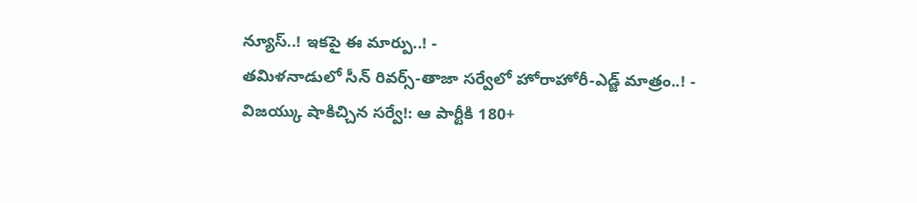న్యూస్..! ఇకపై ఈ మార్పు..! -
తమిళనాడులో సీన్ రివర్స్-తాజా సర్వేలో హోరాహోరీ-ఎడ్జ్ మాత్రం..! -
విజయ్కు షాకిచ్చిన సర్వే!: ఆ పార్టీకి 180+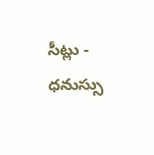సీట్లు -
ధనుస్సు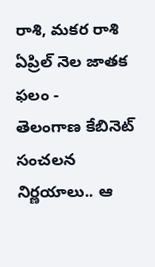రాశి, మకర రాశి ఏప్రిల్ నెల జాతక ఫలం -
తెలంగాణ కేబినెట్ సంచలన నిర్ణయాలు.. ఆ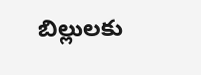బిల్లులకు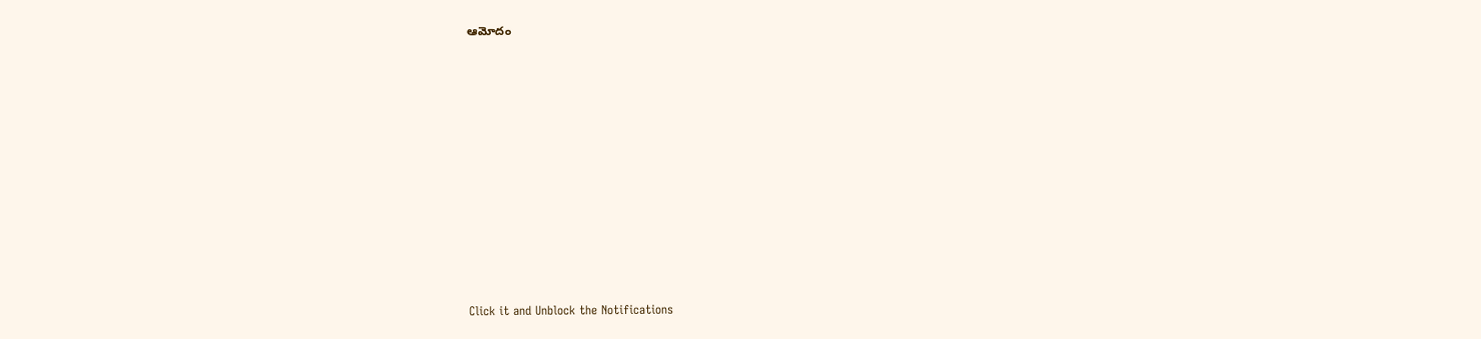ఆమోదం












Click it and Unblock the Notifications